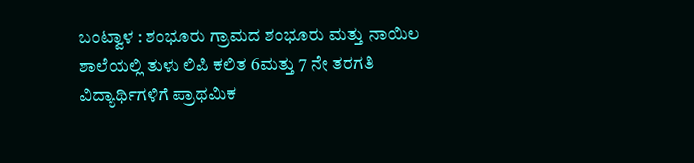ಬಂಟ್ವಾಳ : ಶಂಭೂರು ಗ್ರಾಮದ ಶಂಭೂರು ಮತ್ತು ನಾಯಿಲ ಶಾಲೆಯಲ್ಲಿ ತುಳು ಲಿಪಿ ಕಲಿತ 6ಮತ್ತು 7 ನೇ ತರಗತಿ ವಿದ್ಯಾರ್ಥಿಗಳಿಗೆ ಪ್ರಾಥಮಿಕ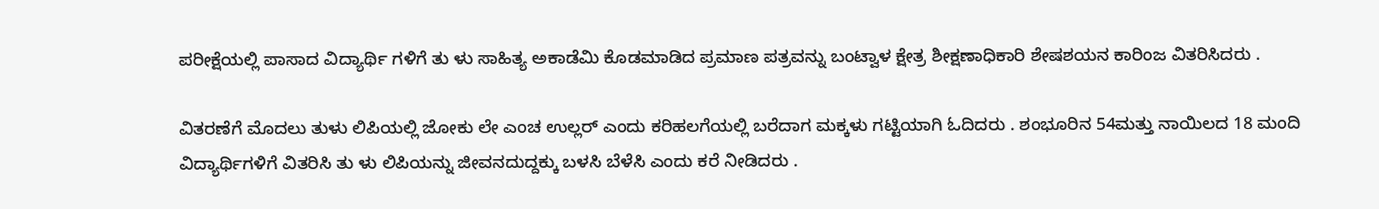ಪರೀಕ್ಷೆಯಲ್ಲಿ ಪಾಸಾದ ವಿದ್ಯಾರ್ಥಿ ಗಳಿಗೆ ತು ಳು ಸಾಹಿತ್ಯ ಅಕಾಡೆಮಿ ಕೊಡಮಾಡಿದ ಪ್ರಮಾಣ ಪತ್ರವನ್ನು ಬಂಟ್ವಾಳ ಕ್ಷೇತ್ರ ಶೀಕ್ಷಣಾಧಿಕಾರಿ ಶೇಷಶಯನ ಕಾರಿಂಜ ವಿತರಿಸಿದರು .

ವಿತರಣೆಗೆ ಮೊದಲು ತುಳು ಲಿಪಿಯಲ್ಲಿ ಜೋಕು ಲೇ ಎಂಚ ಉಲ್ಲರ್ ಎಂದು ಕರಿಹಲಗೆಯಲ್ಲಿ ಬರೆದಾಗ ಮಕ್ಕಳು ಗಟ್ಟಿಯಾಗಿ ಓದಿದರು . ಶಂಭೂರಿನ 54ಮತ್ತು ನಾಯಿಲದ 18 ಮಂದಿ ವಿದ್ಯಾರ್ಥಿಗಳಿಗೆ ವಿತರಿಸಿ ತು ಳು ಲಿಪಿಯನ್ನು ಜೀವನದುದ್ದಕ್ಕು ಬಳಸಿ ಬೆಳೆಸಿ ಎಂದು ಕರೆ ನೀಡಿದರು .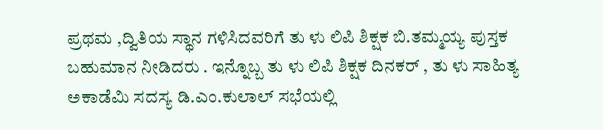ಪ್ರಥಮ ,ದ್ವಿತಿಯ ಸ್ಥಾನ ಗಳಿಸಿದವರಿಗೆ ತು ಳು ಲಿಪಿ ಶಿಕ್ಷಕ ಬಿ.ತಮ್ಮಯ್ಯ ಪುಸ್ತಕ ಬಹುಮಾನ ನೀಡಿದರು . ಇನ್ನೊಬ್ಬ ತು ಳು ಲಿಪಿ ಶಿಕ್ಷಕ ದಿನಕರ್ , ತು ಳು ಸಾಹಿತ್ಯ ಅಕಾಡೆಮಿ ಸದಸ್ಯ ಡಿ.ಎಂ.ಕುಲಾಲ್ ಸಭೆಯಲ್ಲಿ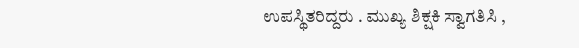ಉಪಸ್ಥಿತರಿದ್ದರು . ಮುಖ್ಯ ಶಿಕ್ಷಕಿ ಸ್ವಾಗತಿಸಿ ,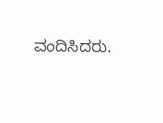ವಂದಿಸಿದರು.